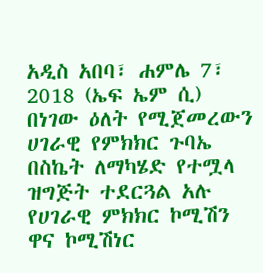አዲስ አበባ፣ ሐምሌ 7፣ 2018 (ኤፍ ኤም ሲ) በነገው ዕለት የሚጀመረውን ሀገራዊ የምክክር ጉባኤ በስኬት ለማካሄድ የተሟላ ዝግጅት ተደርጓል አሉ የሀገራዊ ምክክር ኮሚሽን ዋና ኮሚሽነር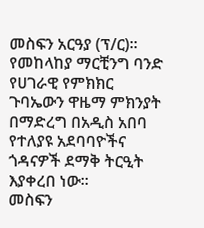መስፍን አርዓያ (ፕ/ር)፡፡
የመከላከያ ማርቺንግ ባንድ የሀገራዊ የምክክር ጉባኤውን ዋዜማ ምክንያት በማድረግ በአዲስ አበባ የተለያዩ አደባባዮችና ጎዳናዎች ደማቅ ትርዒት እያቀረበ ነው፡፡
መስፍን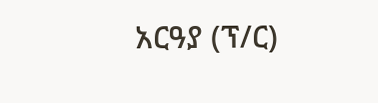አርዓያ (ፕ/ር)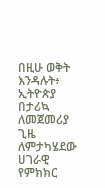በዚሁ ወቅት እንዳሉት፥ ኢትዮጵያ በታሪኳ ለመጀመሪያ ጊዜ ለምታካሄደው ሀገራዊ የምክክር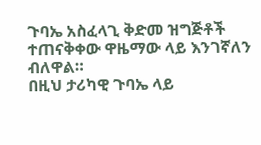ጉባኤ አስፈላጊ ቅድመ ዝግጅቶች ተጠናቅቀው ዋዜማው ላይ እንገኛለን ብለዋል።
በዚህ ታሪካዊ ጉባኤ ላይ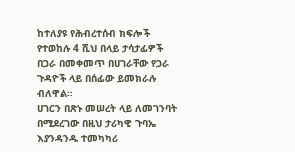ከተለያዩ የሕብረተሰብ ክፍሎች የተወከሉ 4 ሺህ በላይ ታሳታፊዎች በጋራ በመቀመጥ በሀገራቸው የጋራ ጉዳዮች ላይ በሰፊው ይመክራሉ ብለዋል።
ሀገርን በጽኑ መሠረት ላይ ለመገንባት በሚደረገው በዚህ ታሪካዊ ጉባኤ እያንዳንዱ ተመካካሪ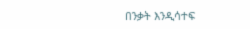በንቃት እንዲሳተፍ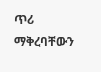ጥሪ ማቅረባቸውን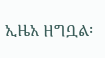ኢዜአ ዘግቧል፡